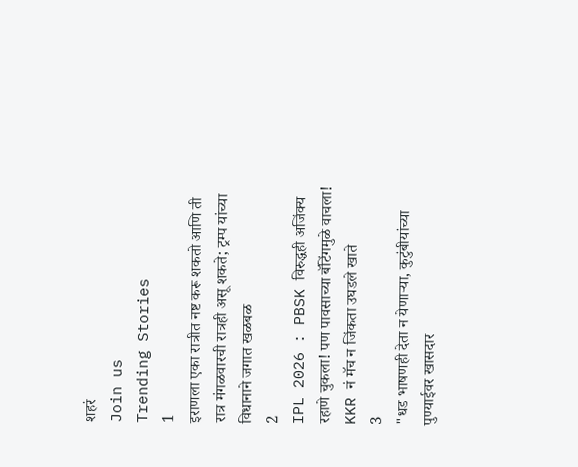शहरं
Join us
Trending Stories
1
इराणला एका रात्रीत नष्ट करू शकतो आणि ती रात्र मंगळवारची रात्रही असू शकते; ट्रम्प यांच्या विधानाने जगात खळबळ
2
IPL 2026 : PBSK विरुद्धही अजिंक्य रहाणे चुकला! पण पावसाच्या बॅटिंगमुळे वाचला! KKR नं मॅच न जिंकता उघडले खाते
3
"धड भाषणही देता न येणाऱ्या, कुटुंबीयांच्या पुण्याईवर खासदार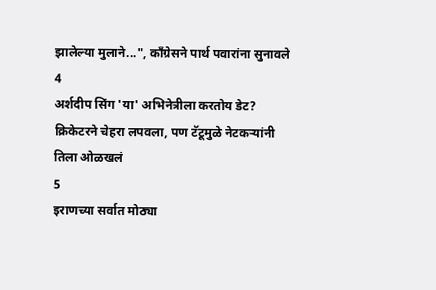झालेल्या मुलाने...", काँग्रेसने पार्थ पवारांना सुनावले
4
अर्शदीप सिंग 'या' अभिनेत्रीला करतोय डेट? क्रिकेटरने चेहरा लपवला, पण टॅटूमुळे नेटकऱ्यांनी तिला ओळखलं
5
इराणच्या सर्वात मोठ्या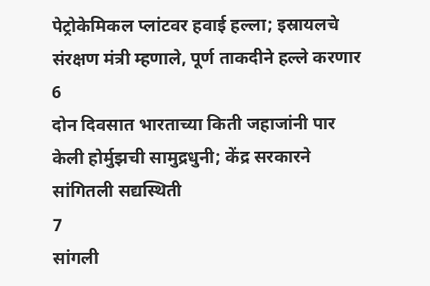पेट्रोकेमिकल प्लांटवर हवाई हल्ला; इस्रायलचे संरक्षण मंत्री म्हणाले, पूर्ण ताकदीने हल्ले करणार
6
दोन दिवसात भारताच्या किती जहाजांनी पार केली होर्मुझची सामुद्रधुनी; केंद्र सरकारने सांगितली सद्यस्थिती
7
सांगली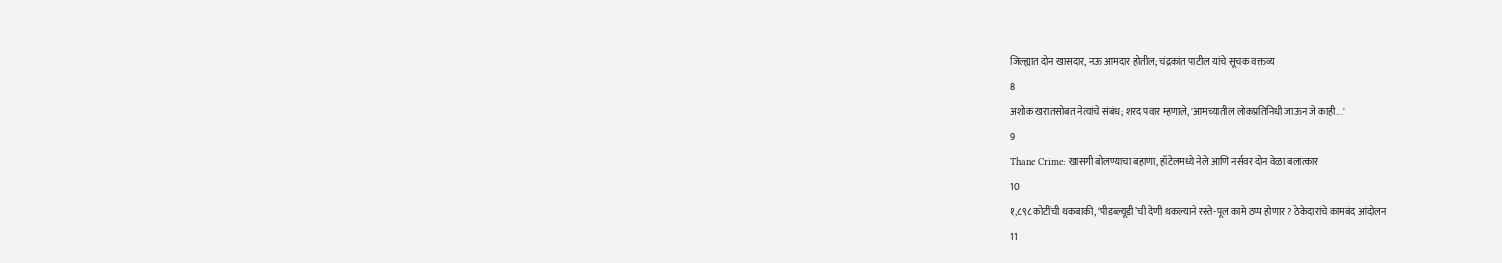जिल्ह्यात दोन खासदार, नऊ आमदार होतील; चंद्रकांत पाटील यांचे सूचक वक्तव्य
8
अशोक खरातसोबत नेत्यांचे संबंध; शरद पवार म्हणाले, 'आमच्यातील लोकप्रतिनिधी जाऊन जे काही...'
9
Thane Crime: खासगी बोलण्याचा बहाणा, हॉटेलमध्ये नेले आणि नर्सवर दोन वेळा बलात्कार
10
१,८९८ कोटींची थकबाकी, ‘पीडब्ल्यूडी’ची देणी थकल्याने रस्ते-पूल कामे ठप्प होणार? ठेकेदारांचे कामबंद आंदोलन
11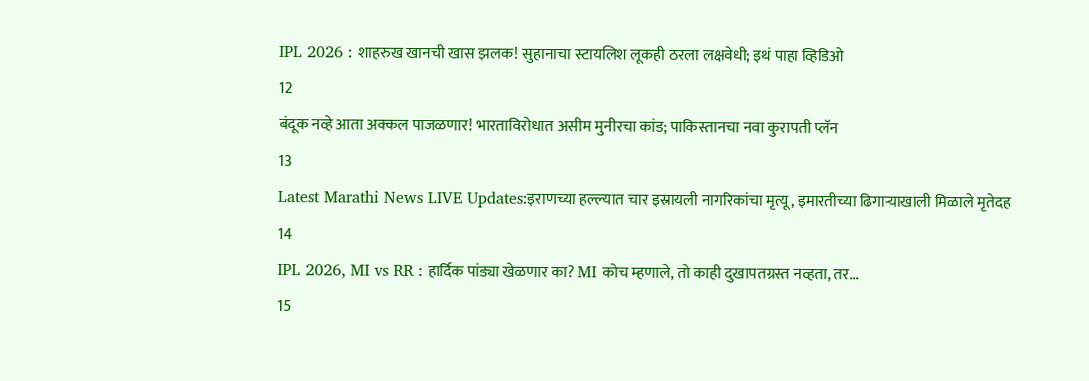IPL 2026 : शाहरुख खानची खास झलक! सुहानाचा स्टायलिश लूकही ठरला लक्षवेधी; इथं पाहा व्हिडिओ
12
बंदूक नव्हे आता अक्कल पाजळणार! भारताविरोधात असीम मुनीरचा कांड; पाकिस्तानचा नवा कुरापती प्लॅन
13
Latest Marathi News LIVE Updates:इराणच्या हल्ल्यात चार इस्रायली नागरिकांचा मृत्यू, इमारतीच्या ढिगाऱ्याखाली मिळाले मृतेदह
14
IPL 2026, MI vs RR : हार्दिक पांड्या खेळणार का? MI कोच म्हणाले, तो काही दुखापतग्रस्त नव्हता, तर...
15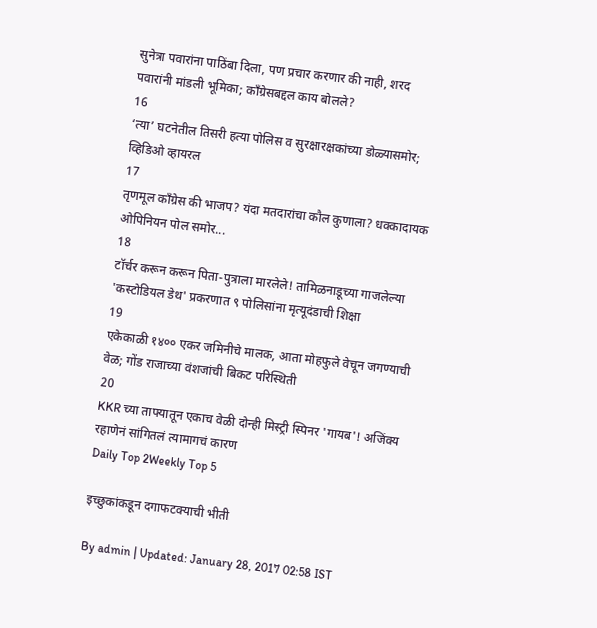सुनेत्रा पवारांना पाठिंबा दिला, पण प्रचार करणार की नाही, शरद पवारांनी मांडली भूमिका; काँग्रेसबद्दल काय बोलले?
16
‘त्या’ घटनेतील तिसरी हत्या पोलिस व सुरक्षारक्षकांच्या डोळ्यासमोर; व्हिडिओ व्हायरल
17
तृणमूल काँग्रेस की भाजप? यंदा मतदारांचा कौल कुणाला? धक्कादायक ओपिनियन पोल समोर...
18
टॉर्चर करून करून पिता-पुत्राला मारलेले! तामिळनाडूच्या गाजलेल्या 'कस्टोडियल डेथ' प्रकरणात ९ पोलिसांना मृत्यूदंडाची शिक्षा
19
एकेकाळी १४०० एकर जमिनीचे मालक, आता मोहफुले वेचून जगण्याची वेळ; गोंड राजाच्या वंशजांची बिकट परिस्थिती
20
KKR च्या ताफ्यातून एकाच वेळी दोन्ही मिस्ट्री स्पिनर 'गायब'! अजिंक्य रहाणेनं सांगितलं त्यामागचं कारण
Daily Top 2Weekly Top 5

इच्छुकांकडून दगाफटक्याची भीती

By admin | Updated: January 28, 2017 02:58 IST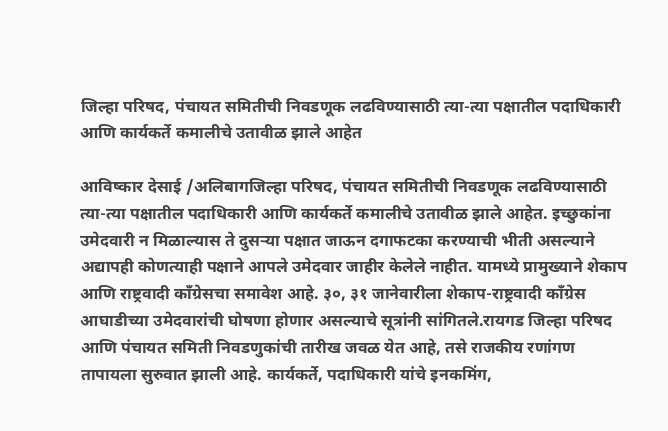जिल्हा परिषद, पंचायत समितीची निवडणूक लढविण्यासाठी त्या-त्या पक्षातील पदाधिकारी आणि कार्यकर्ते कमालीचे उतावीळ झाले आहेत

आविष्कार देसाई /अलिबागजिल्हा परिषद, पंचायत समितीची निवडणूक लढविण्यासाठी त्या-त्या पक्षातील पदाधिकारी आणि कार्यकर्ते कमालीचे उतावीळ झाले आहेत. इच्छुकांना उमेदवारी न मिळाल्यास ते दुसऱ्या पक्षात जाऊन दगाफटका करण्याची भीती असल्याने अद्यापही कोणत्याही पक्षाने आपले उमेदवार जाहीर केलेले नाहीत. यामध्ये प्रामुख्याने शेकाप आणि राष्ट्रवादी काँग्रेसचा समावेश आहे. ३०, ३१ जानेवारीला शेकाप-राष्ट्रवादी काँग्रेस आघाडीच्या उमेदवारांची घोषणा होणार असल्याचे सूत्रांनी सांगितले.रायगड जिल्हा परिषद आणि पंचायत समिती निवडणुकांची तारीख जवळ येत आहे, तसे राजकीय रणांगण तापायला सुरुवात झाली आहे. कार्यकर्ते, पदाधिकारी यांचे इनकमिंग,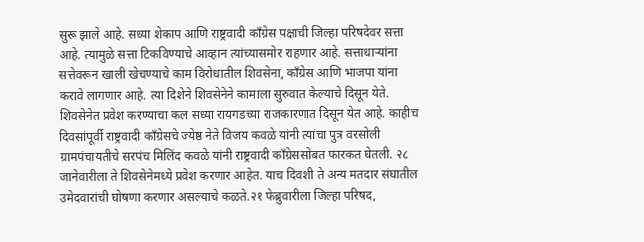सुरू झाले आहे. सध्या शेकाप आणि राष्ट्रवादी काँग्रेस पक्षाची जिल्हा परिषदेवर सत्ता आहे. त्यामुळे सत्ता टिकविण्याचे आव्हान त्यांच्यासमोर राहणार आहे. सत्ताधाऱ्यांना सत्तेवरून खाली खेचण्याचे काम विरोधातील शिवसेना, काँग्रेस आणि भाजपा यांना करावे लागणार आहे. त्या दिशेने शिवसेनेने कामाला सुरुवात केल्याचे दिसून येते. शिवसेनेत प्रवेश करण्याचा कल सध्या रायगडच्या राजकारणात दिसून येत आहे. काहीच दिवसांपूर्वी राष्ट्रवादी काँग्रेसचे ज्येष्ठ नेते विजय कवळे यांनी त्यांचा पुत्र वरसोली ग्रामपंचायतीचे सरपंच मिलिंद कवळे यांनी राष्ट्रवादी काँग्रेससोबत फारकत घेतली. २८ जानेवारीला ते शिवसेनेमध्ये प्रवेश करणार आहेत. याच दिवशी ते अन्य मतदार संघातील उमेदवारांची घोषणा करणार असल्याचे कळते.२१ फेब्रुवारीला जिल्हा परिषद,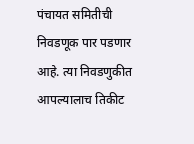पंचायत समितीची निवडणूक पार पडणार आहे. त्या निवडणुकीत आपल्यालाच तिकीट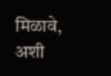मिळावे, अशी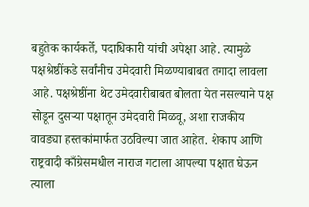बहुतेक कार्यकर्ते, पदाधिकारी यांची अपेक्षा आहे. त्यामुळे पक्षश्रेष्ठींकडे सर्वांनीच उमेदवारी मिळण्याबाबत तगादा लावला आहे. पक्षश्रेष्ठींना थेट उमेदवारीबाबत बोलता येत नसल्याने पक्ष सोडून दुसऱ्या पक्षातून उमेदवारी मिळवू, अशा राजकीय वावड्या हस्तकांमार्फत उठविल्या जात आहेत. शेकाप आणि राष्ट्रवादी काँग्रेसमधील नाराज गटाला आपल्या पक्षात घेऊन त्याला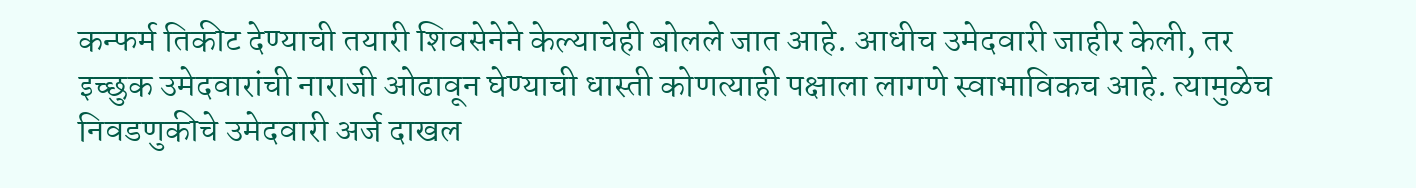कन्फर्म तिकीट देण्याची तयारी शिवसेनेने केल्याचेही बोलले जात आहे. आधीच उमेदवारी जाहीर केली, तर इच्छुक उमेदवारांची नाराजी ओढावून घेण्याची धास्ती कोणत्याही पक्षाला लागणे स्वाभाविकच आहे. त्यामुळेच निवडणुकीचे उमेदवारी अर्ज दाखल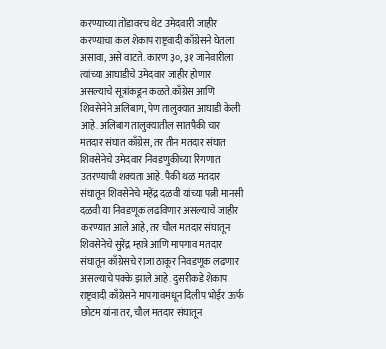करण्याच्या तोंडावरच थेट उमेदवारी जाहीर करण्याचा कल शेकाप राष्ट्रवादी काँग्रेसने घेतला असावा, असे वाटते. कारण ३०, ३१ जानेवारीला त्यांच्या आघाडीचे उमेदवार जाहीर होणार असल्याचे सूत्रांकडून कळते.काँग्रेस आणि शिवसेनेने अलिबाग, पेण तालुक्यात आघाडी केली आहे. अलिबाग तालुक्यातील सातपैकी चार मतदार संघात काँग्रेस, तर तीन मतदार संघात शिवसेनेचे उमेदवार निवडणुकीच्या रिंगणात उतरण्याची शक्यता आहे. पैकी थळ मतदार संघातून शिवसेनेचे महेंद्र दळवी यांच्या पत्नी मानसी दळवी या निवडणूक लढविणार असल्याचे जाहीर करण्यात आले आहे, तर चौल मतदार संघातून शिवसेनेचे सुरेंद्र म्हात्रे आणि मापगाव मतदार संघातून काँग्रेसचे राजा ठाकूर निवडणूक लढणार असल्याचे पक्के झाले आहे. दुसरीकडे शेकाप राष्ट्रवादी काँग्रेसने मापगावमधून दिलीप भोईर ऊर्फ छोटम यांना तर, चौल मतदार संघातून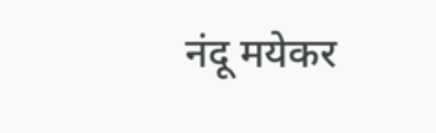नंदू मयेकर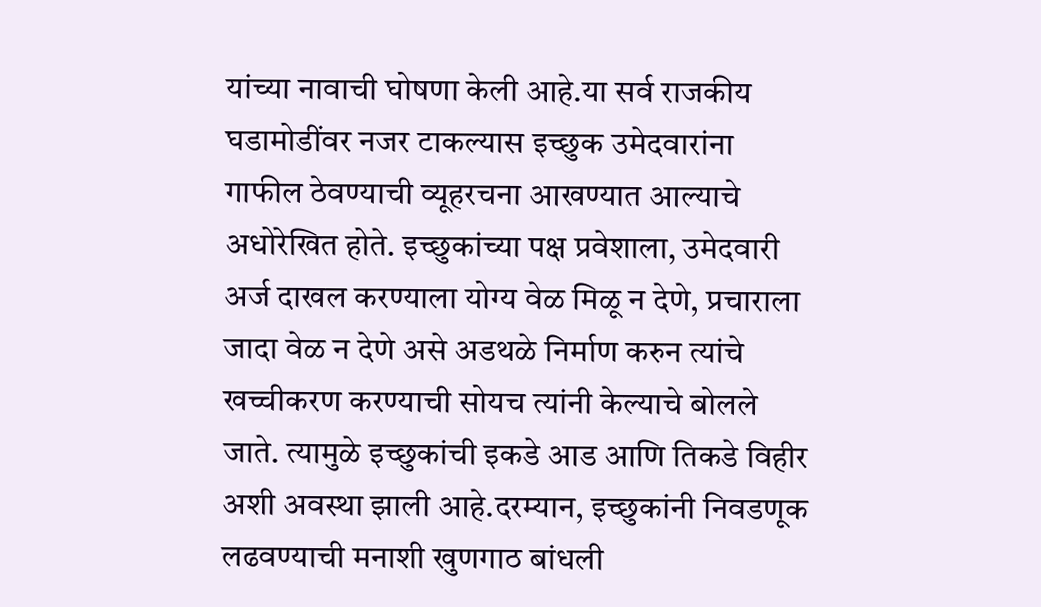यांच्या नावाची घोषणा केली आहे.या सर्व राजकीय घडामोडींवर नजर टाकल्यास इच्छुक उमेदवारांना गाफील ठेवण्याची व्यूहरचना आखण्यात आल्याचे अधोरेखित होते. इच्छुकांच्या पक्ष प्रवेशाला, उमेदवारी अर्ज दाखल करण्याला योग्य वेळ मिळू न देणे, प्रचाराला जादा वेळ न देणे असे अडथळे निर्माण करुन त्यांचे खच्चीकरण करण्याची सोयच त्यांनी केल्याचे बोलले जाते. त्यामुळे इच्छुकांची इकडे आड आणि तिकडे विहीर अशी अवस्था झाली आहे.दरम्यान, इच्छुकांनी निवडणूक लढवण्याची मनाशी खुणगाठ बांधली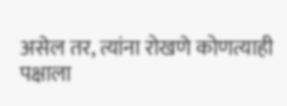असेल तर, त्यांना रोखणे कोणत्याही पक्षाला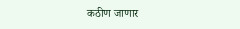कठीण जाणार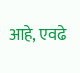आहे, एवढे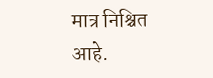मात्र निश्चित आहे.